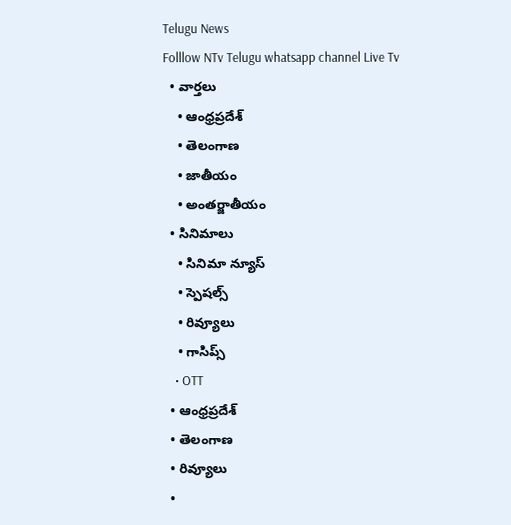Telugu News
Folllow NTv Telugu whatsapp channel Live Tv
  • వార్తలు
    • ఆంధ్రప్రదేశ్
    • తెలంగాణ
    • జాతీయం
    • అంతర్జాతీయం
  • సినిమాలు
    • సినిమా న్యూస్
    • స్పెషల్స్
    • రివ్యూలు
    • గాసిప్స్
    • OTT
  • ఆంధ్రప్రదేశ్
  • తెలంగాణ
  • రివ్యూలు
  •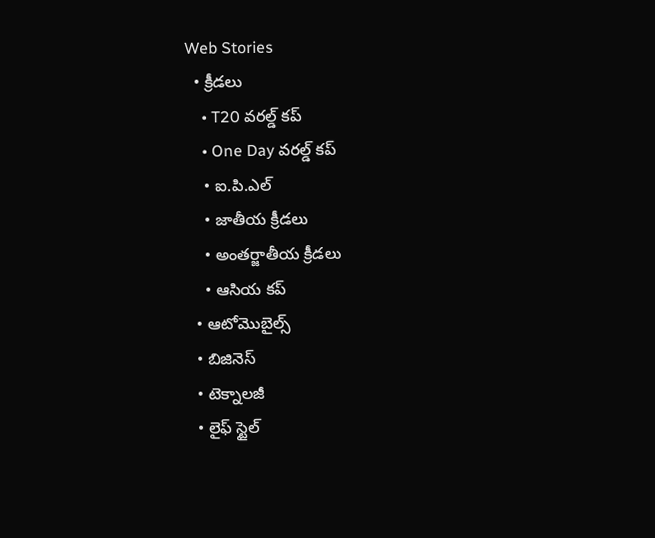Web Stories
  • క్రీడలు
    • T20 వరల్డ్ కప్
    • One Day వరల్డ్ కప్
    • ఐ.పి.ఎల్
    • జాతీయ క్రీడలు
    • అంతర్జాతీయ క్రీడలు
    • ఆసియ కప్
  • ఆటోమొబైల్స్
  • బిజినెస్‌
  • టెక్నాలజీ
  • లైఫ్ స్టైల్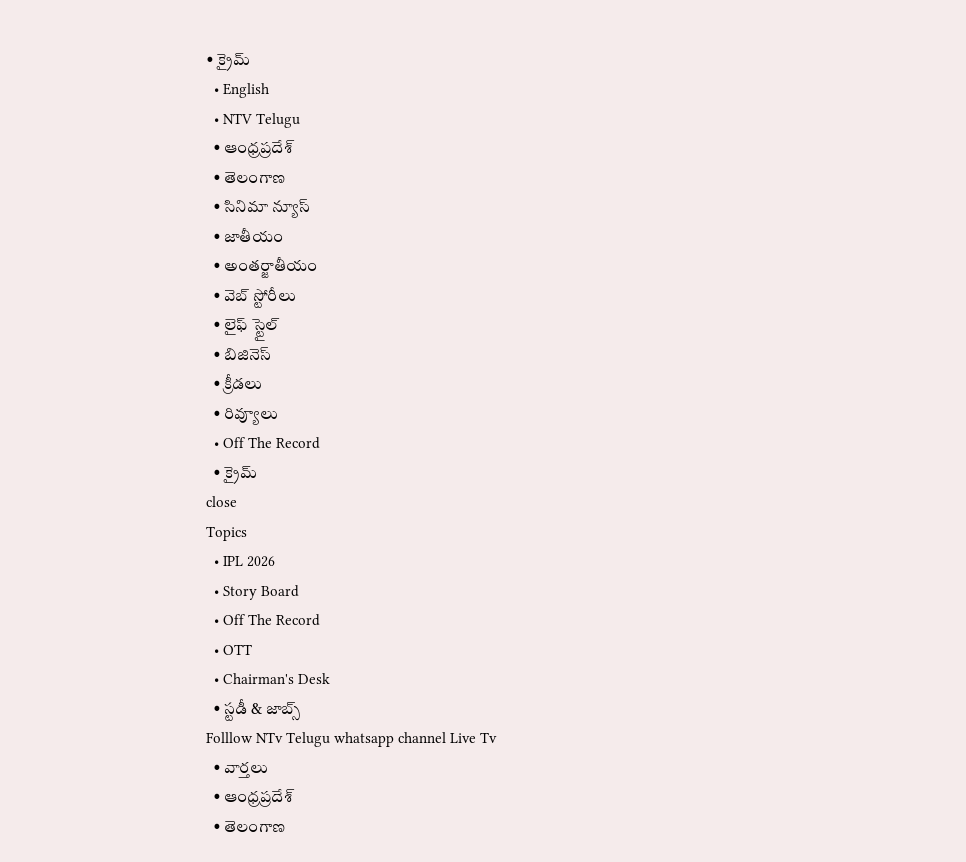• క్రైమ్
  • English
  • NTV Telugu
  • ఆంధ్రప్రదేశ్
  • తెలంగాణ
  • సినిమా న్యూస్
  • జాతీయం
  • అంతర్జాతీయం
  • వెబ్ స్టోరీలు
  • లైఫ్ స్టైల్
  • బిజినెస్‌
  • క్రీడలు
  • రివ్యూలు
  • Off The Record
  • క్రైమ్
close
Topics
  • IPL 2026
  • Story Board
  • Off The Record
  • OTT
  • Chairman's Desk
  • స్టడీ & జాబ్స్
Folllow NTv Telugu whatsapp channel Live Tv
  • వార్తలు
  • ఆంధ్రప్రదేశ్
  • తెలంగాణ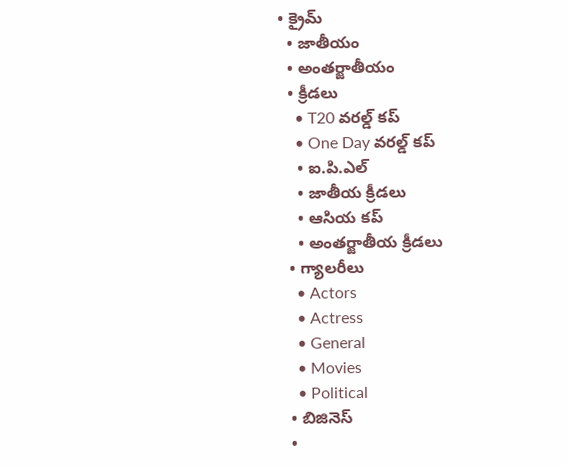• క్రైమ్
  • జాతీయం
  • అంతర్జాతీయం
  • క్రీడలు
    • T20 వరల్డ్ కప్
    • One Day వరల్డ్ కప్
    • ఐ.పి.ఎల్
    • జాతీయ క్రీడలు
    • ఆసియ కప్
    • అంతర్జాతీయ క్రీడలు
  • గ్యాలరీలు
    • Actors
    • Actress
    • General
    • Movies
    • Political
  • బిజినెస్‌
  •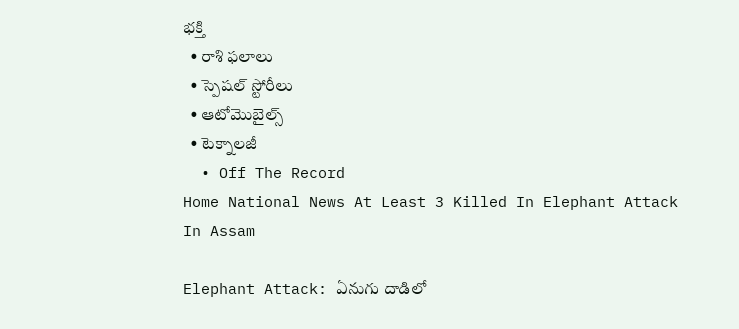భక్తి
  • రాశి ఫలాలు
  • స్పెషల్‌ స్టోరీలు
  • ఆటోమొబైల్స్
  • టెక్నాలజీ
  • Off The Record
Home National News At Least 3 Killed In Elephant Attack In Assam

Elephant Attack: ఏనుగు దాడిలో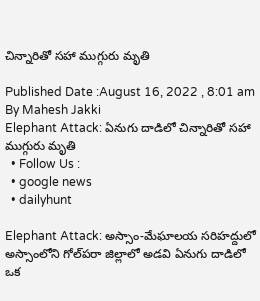చిన్నారితో సహా ముగ్గురు మృతి

Published Date :August 16, 2022 , 8:01 am
By Mahesh Jakki
Elephant Attack: ఏనుగు దాడిలో చిన్నారితో సహా ముగ్గురు మృతి
  • Follow Us :
  • google news
  • dailyhunt

Elephant Attack: అస్సాం-మేఘాలయ సరిహద్దులో అస్సాంలోని గోల్‌పరా జిల్లాలో అడవి ఏనుగు దాడిలో ఒక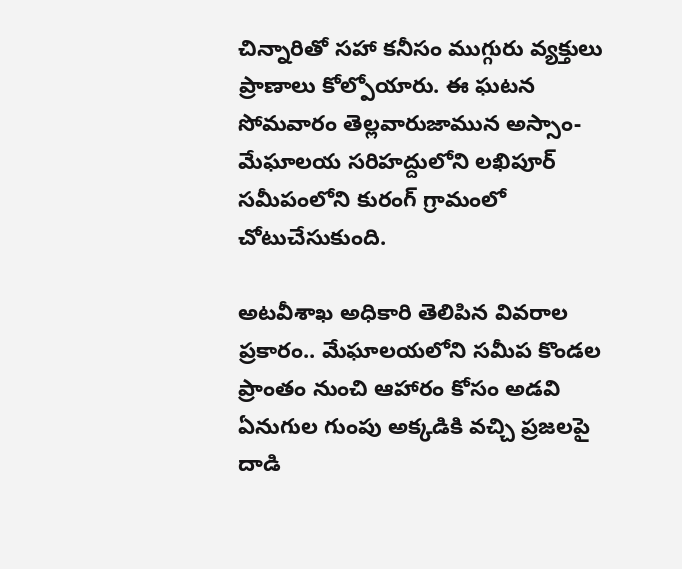చిన్నారితో సహా కనీసం ముగ్గురు వ్యక్తులు ప్రాణాలు కోల్పోయారు. ఈ ఘటన సోమవారం తెల్లవారుజామున అస్సాం-మేఘాలయ సరిహద్దులోని లఖిపూర్ సమీపంలోని కురంగ్ గ్రామంలో చోటుచేసుకుంది.

అటవీశాఖ అధికారి తెలిపిన వివరాల ప్రకారం.. మేఘాలయలోని సమీప కొండల ప్రాంతం నుంచి ఆహారం కోసం అడవి ఏనుగుల గుంపు అక్కడికి వచ్చి ప్రజలపై దాడి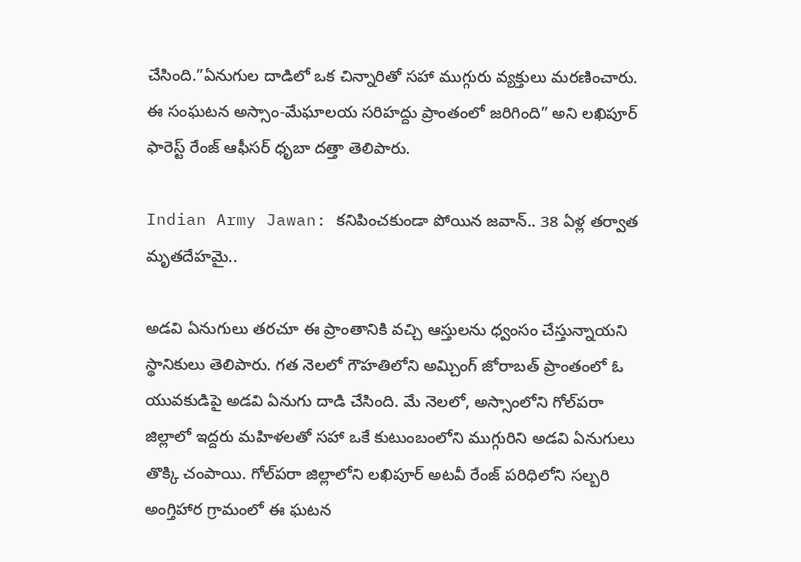చేసింది.”ఏనుగుల దాడిలో ఒక చిన్నారితో సహా ముగ్గురు వ్యక్తులు మరణించారు. ఈ సంఘటన అస్సాం-మేఘాలయ సరిహద్దు ప్రాంతంలో జరిగింది” అని లఖిపూర్ ఫారెస్ట్ రేంజ్ ఆఫీసర్ ధృబా దత్తా తెలిపారు.

Indian Army Jawan: కనిపించకుండా పోయిన జవాన్.. 38 ఏళ్ల తర్వాత మృతదేహమై..

అడవి ఏనుగులు తరచూ ఈ ప్రాంతానికి వచ్చి ఆస్తులను ధ్వంసం చేస్తున్నాయని స్థానికులు తెలిపారు. గత నెలలో గౌహతిలోని అమ్చింగ్ జోరాబత్ ప్రాంతంలో ఓ యువకుడిపై అడవి ఏనుగు దాడి చేసింది. మే నెలలో, అస్సాంలోని గోల్‌పరా జిల్లాలో ఇద్దరు మహిళలతో సహా ఒకే కుటుంబంలోని ముగ్గురిని అడవి ఏనుగులు తొక్కి చంపాయి. గోల్‌పరా జిల్లాలోని లఖిపూర్ అటవీ రేంజ్ పరిధిలోని సల్బరి అంగ్తిహార గ్రామంలో ఈ ఘటన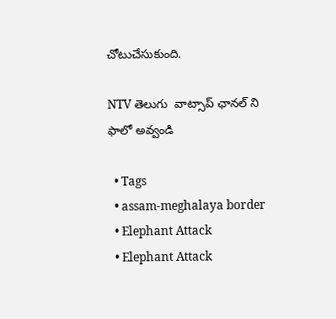చోటుచేసుకుంది.

NTV తెలుగు  వాట్సాప్ ఛానల్ ని ఫాలో అవ్వండి

  • Tags
  • assam-meghalaya border
  • Elephant Attack
  • Elephant Attack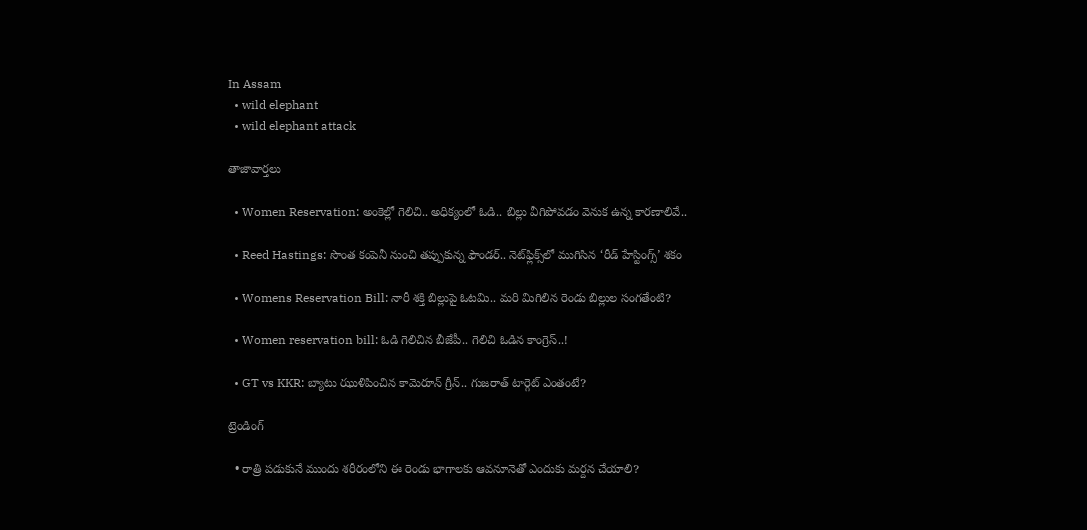In Assam
  • wild elephant
  • wild elephant attack

తాజావార్తలు

  • Women Reservation: అంకెల్లో గెలిచి.. అధిక్యంలో ఓడి.. బిల్లు వీగిపోవడం వెనుక ఉన్న కారణాలివే..

  • Reed Hastings: సొంత కంపెనీ నుంచి తప్పుకున్న ఫౌండర్.. నెట్‌ఫ్లిక్స్‌లో ముగిసిన ‘రీడ్ హేస్టింగ్స్’ శకం

  • Womens Reservation Bill: నారీ శక్తి బిల్లుపై ఓటమి.. మరి మిగిలిన రెండు బిల్లుల సంగతేంటి?

  • Women reservation bill: ఓడి గెలిచిన బీజేపీ.. గెలిచి ఓడిన కాంగ్రెస్..!

  • GT vs KKR: బ్యాటు ఝుళిపించిన కామెరూన్ గ్రీన్.. గుజరాత్ టార్గెట్ ఎంతంటే?

ట్రెండింగ్‌

  • రాత్రి పడుకునే ముందు శరీరంలోని ఈ రెండు భాగాలకు ఆవనూనెతో ఎందుకు మర్దన చేయాలి?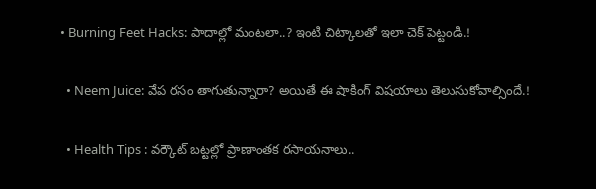• Burning Feet Hacks: పాదాల్లో మంటలా..? ఇంటి చిట్కాలతో ఇలా చెక్ పెట్టండి.!

  • Neem Juice: వేప రసం తాగుతున్నారా? అయితే ఈ షాకింగ్ విషయాలు తెలుసుకోవాల్సిందే.!

  • Health Tips : వర్కౌట్ బట్టల్లో ప్రాణాంతక రసాయనాలు..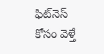ఫిట్‌నెస్ కోసం వెళ్తే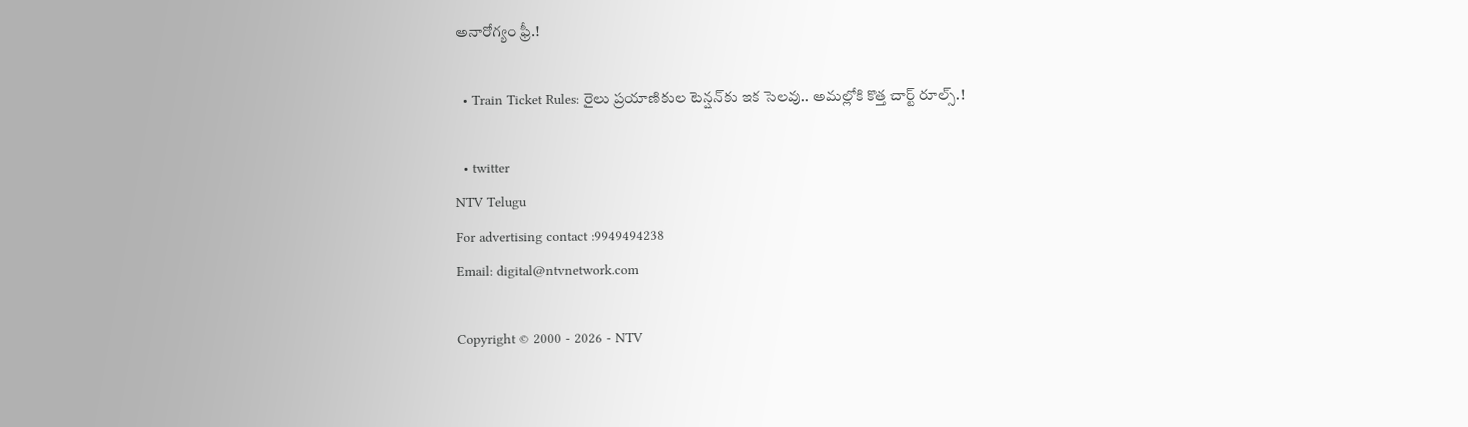అనారోగ్యం ఫ్రీ.!

  • Train Ticket Rules: రైలు ప్రయాణికుల టెన్షన్‌కు ఇక సెలవు.. అమల్లోకి కొత్త చార్ట్ రూల్స్.!

  • twitter
NTV Telugu
For advertising contact :9949494238
Email: digital@ntvnetwork.com

Copyright © 2000 - 2026 - NTV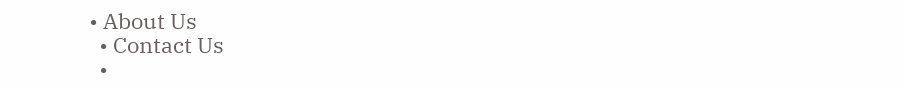• About Us
  • Contact Us
  •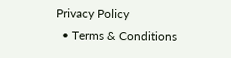Privacy Policy
  • Terms & Conditions